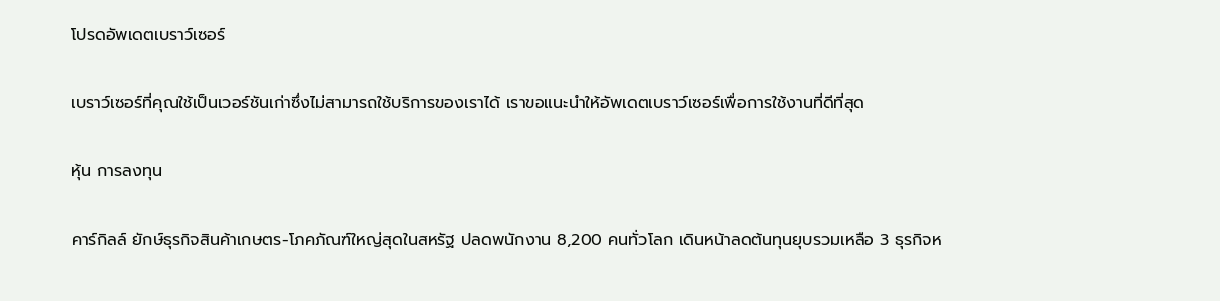โปรดอัพเดตเบราว์เซอร์

เบราว์เซอร์ที่คุณใช้เป็นเวอร์ชันเก่าซึ่งไม่สามารถใช้บริการของเราได้ เราขอแนะนำให้อัพเดตเบราว์เซอร์เพื่อการใช้งานที่ดีที่สุด

หุ้น การลงทุน

คาร์กิลล์ ยักษ์ธุรกิจสินค้าเกษตร-โภคภัณฑ์ใหญ่สุดในสหรัฐ ปลดพนักงาน 8,200 คนทั่วโลก เดินหน้าลดต้นทุนยุบรวมเหลือ 3 ธุรกิจห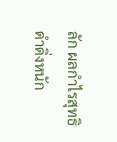ลัก ผลกำไรสุทธิดำดิ่งหนัก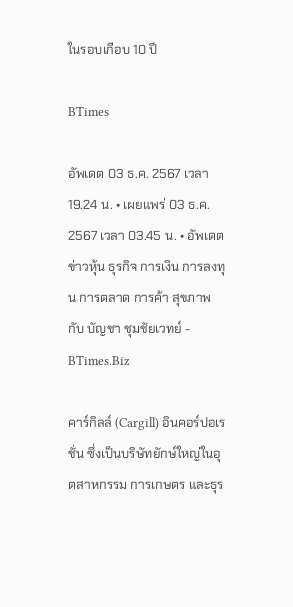ในรอบเกือบ 10 ปี

BTimes

อัพเดต 03 ธ.ค. 2567 เวลา 19.24 น. • เผยแพร่ 03 ธ.ค. 2567 เวลา 03.45 น. • อัพเดตข่าวหุ้น ธุรกิจ การเงิน การลงทุน การตลาด การค้า สุขภาพ กับ บัญชา ชุมชัยเวทย์ - BTimes.Biz

คาร์กิลล์ (Cargill) อินคอร์ปอเรชั่น ซึ่งเป็นบริษัทยักษ์ใหญ่ในอุตสาหกรรม การเกษตร และธุร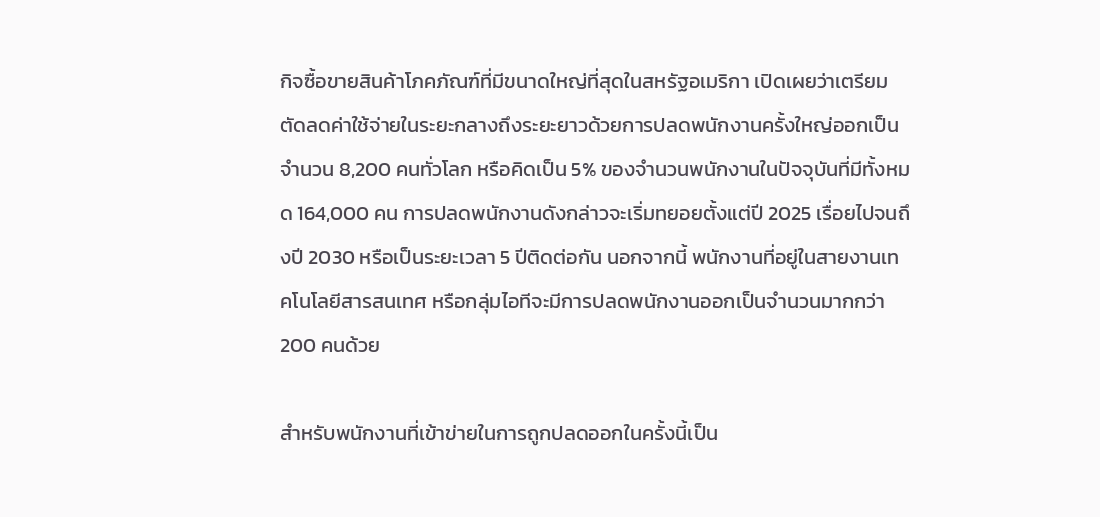กิจซื้อขายสินค้าโภคภัณฑ์ที่มีขนาดใหญ่ที่สุดในสหรัฐอเมริกา เปิดเผยว่าเตรียมตัดลดค่าใช้จ่ายในระยะกลางถึงระยะยาวด้วยการปลดพนักงานครั้งใหญ่ออกเป็นจำนวน 8,200 คนทั่วโลก หรือคิดเป็น 5% ของจำนวนพนักงานในปัจจุบันที่มีทั้งหมด 164,000 คน การปลดพนักงานดังกล่าวจะเริ่มทยอยตั้งแต่ปี 2025 เรื่อยไปจนถึงปี 2030 หรือเป็นระยะเวลา 5 ปีติดต่อกัน นอกจากนี้ พนักงานที่อยู่ในสายงานเทคโนโลยีสารสนเทศ หรือกลุ่มไอทีจะมีการปลดพนักงานออกเป็นจำนวนมากกว่า 200 คนด้วย

สำหรับพนักงานที่เข้าข่ายในการถูกปลดออกในครั้งนี้เป็น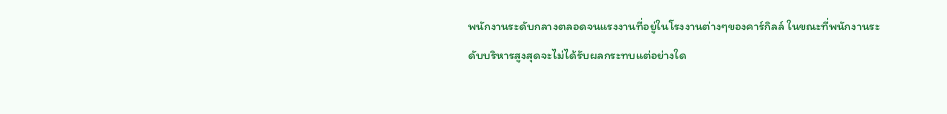พนักงานระดับกลางตลอดจนแรงงานที่อยู่ในโรงงานต่างๆของคาร์กิลล์ ในขณะที่พนักงานระดับบริหารสูงสุดจะไม่ได้รับผลกระทบแต่อย่างใด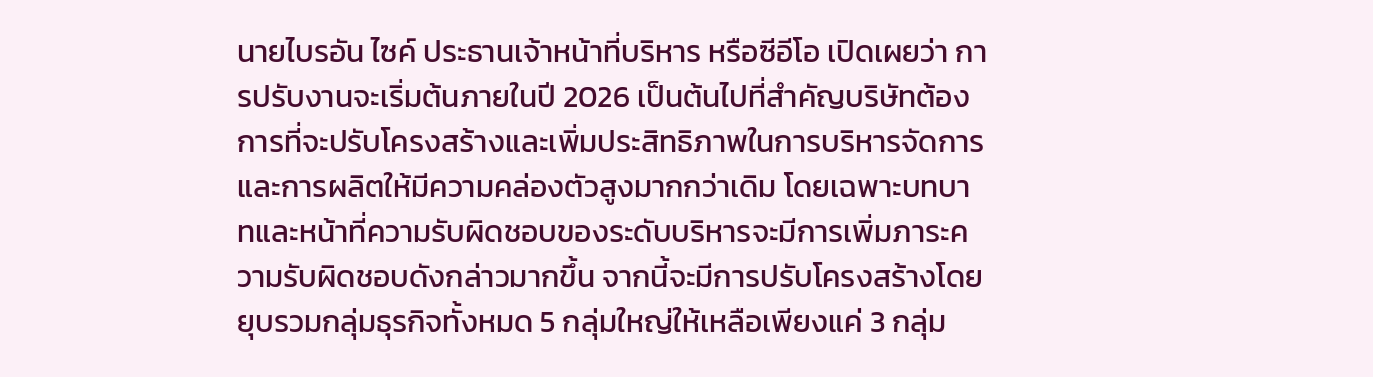นายไบรอัน ไซค์ ประธานเจ้าหน้าที่บริหาร หรือซีอีโอ เปิดเผยว่า การปรับงานจะเริ่มต้นภายในปี 2026 เป็นต้นไปที่สำคัญบริษัทต้องการที่จะปรับโครงสร้างและเพิ่มประสิทธิภาพในการบริหารจัดการและการผลิตให้มีความคล่องตัวสูงมากกว่าเดิม โดยเฉพาะบทบาทและหน้าที่ความรับผิดชอบของระดับบริหารจะมีการเพิ่มภาระความรับผิดชอบดังกล่าวมากขึ้น จากนี้จะมีการปรับโครงสร้างโดยยุบรวมกลุ่มธุรกิจทั้งหมด 5 กลุ่มใหญ่ให้เหลือเพียงแค่ 3 กลุ่ม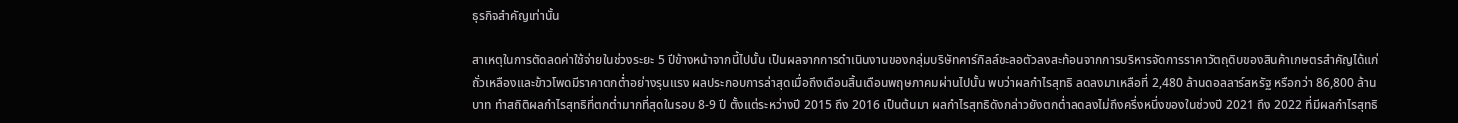ธุรกิจสำคัญเท่านั้น

สาเหตุในการตัดลดค่าใช้จ่ายในช่วงระยะ 5 ปีข้างหน้าจากนี้ไปนั้น เป็นผลจากการดำเนินงานของกลุ่มบริษัทคาร์กิลล์ชะลอตัวลงสะท้อนจากการบริหารจัดการราคาวัตถุดิบของสินค้าเกษตรสำคัญได้แก่ถั่วเหลืองและข้าวโพดมีราคาตกต่ำอย่างรุนแรง ผลประกอบการล่าสุดเมื่อถึงเดือนสิ้นเดือนพฤษภาคมผ่านไปนั้น พบว่าผลกำไรสุทธิ ลดลงมาเหลือที่ 2,480 ล้านดอลลาร์สหรัฐ หรือกว่า 86,800 ล้านบาท ทำสถิติผลกำไรสุทธิที่ตกต่ำมากที่สุดในรอบ 8-9 ปี ตั้งแต่ระหว่างปี 2015 ถึง 2016 เป็นต้นมา ผลกำไรสุทธิดังกล่าวยังตกต่ำลดลงไม่ถึงครึ่งหนึ่งของในช่วงปี 2021 ถึง 2022 ที่มีผลกำไรสุทธิ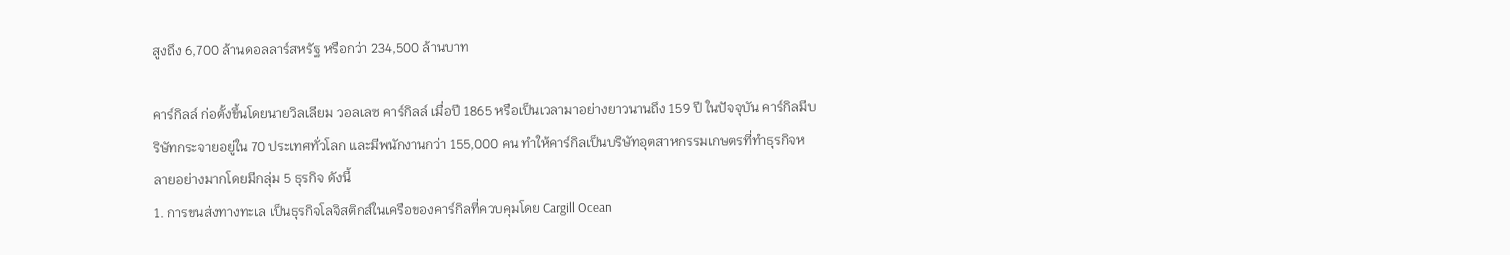สูงถึง 6,700 ล้านดอลลาร์สหรัฐ หรือกว่า 234,500 ล้านบาท

คาร์กิลล์ ก่อตั้งขึ้นโดยนายวิลเลียม วอลเลซ คาร์กิลล์ เมื่อปี 1865 หรือเป็นเวลามาอย่างยาวนานถึง 159 ปี ในปัจจุบัน คาร์กิลมีบริษัทกระจายอยู่ใน 70 ประเทศทั่วโลก และมีพนักงานกว่า 155,000 คน ทำให้คาร์กิลเป็นบริษัทอุตสาหกรรมเกษตรที่ทำธุรกิจหลายอย่างมากโดยมีกลุ่ม 5 ธุรกิจ ดังนี้
1. การขนส่งทางทะเล เป็นธุรกิจโลจิสติกส์ในเครือของคาร์กิลที่ควบคุมโดย Cargill Ocean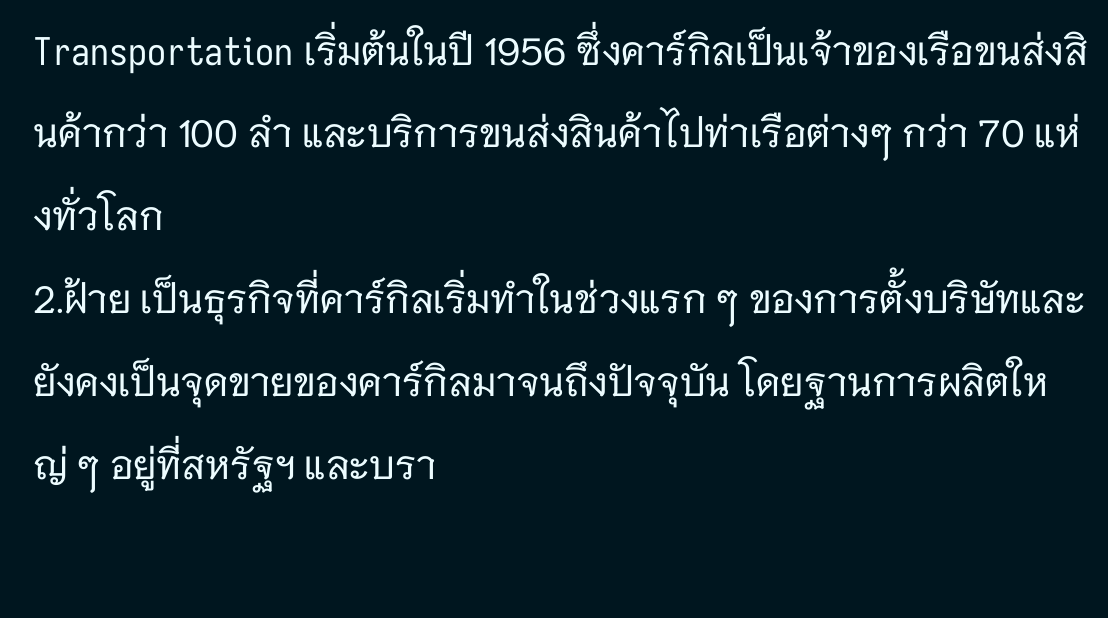Transportation เริ่มต้นในปี 1956 ซึ่งคาร์กิลเป็นเจ้าของเรือขนส่งสินค้ากว่า 100 ลำ และบริการขนส่งสินค้าไปท่าเรือต่างๆ กว่า 70 แห่งทั่วโลก
2.ฝ้าย เป็นธุรกิจที่คาร์กิลเริ่มทำในช่วงแรก ๆ ของการตั้งบริษัทและยังคงเป็นจุดขายของคาร์กิลมาจนถึงปัจจุบัน โดยฐานการผลิตใหญ่ ๆ อยู่ที่สหรัฐฯ และบรา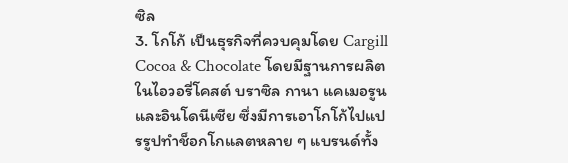ซิล
3. โกโก้ เป็นธุรกิจที่ควบคุมโดย Cargill Cocoa & Chocolate โดยมีฐานการผลิตในไอวอรี่โคสต์ บราซิล กานา แคเมอรูน และอินโดนีเซีย ซึ่งมีการเอาโกโก้ไปแปรรูปทำช็อกโกแลตหลาย ๆ แบรนด์ทั้ง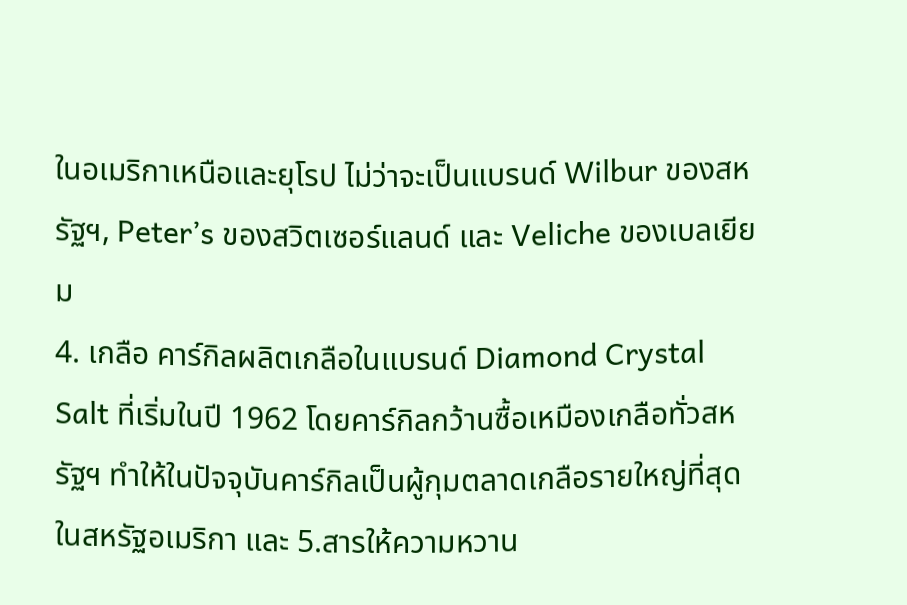ในอเมริกาเหนือและยุโรป ไม่ว่าจะเป็นแบรนด์ Wilbur ของสหรัฐฯ, Peter’s ของสวิตเซอร์แลนด์ และ Veliche ของเบลเยียม
4. เกลือ คาร์กิลผลิตเกลือในแบรนด์ Diamond Crystal Salt ที่เริ่มในปี 1962 โดยคาร์กิลกว้านซื้อเหมืองเกลือทั่วสหรัฐฯ ทำให้ในปัจจุบันคาร์กิลเป็นผู้กุมตลาดเกลือรายใหญ่ที่สุดในสหรัฐอเมริกา และ 5.สารให้ความหวาน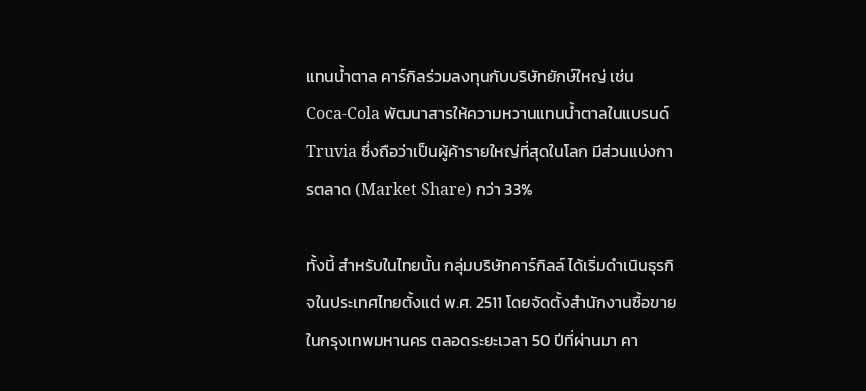แทนน้ำตาล คาร์กิลร่วมลงทุนกับบริษัทยักษ์ใหญ่ เช่น Coca-Cola พัฒนาสารให้ความหวานแทนน้ำตาลในแบรนด์ Truvia ซึ่งถือว่าเป็นผู้ค้ารายใหญ่ที่สุดในโลก มีส่วนแบ่งการตลาด (Market Share) กว่า 33%

ทั้งนี้ สำหรับในไทยนั้น กลุ่มบริษัทคาร์กิลล์ ได้เริ่มดำเนินธุรกิจในประเทศไทยตั้งแต่ พ.ศ. 2511 โดยจัดตั้งสำนักงานซื้อขายในกรุงเทพมหานคร ตลอดระยะเวลา 50 ปีที่ผ่านมา คา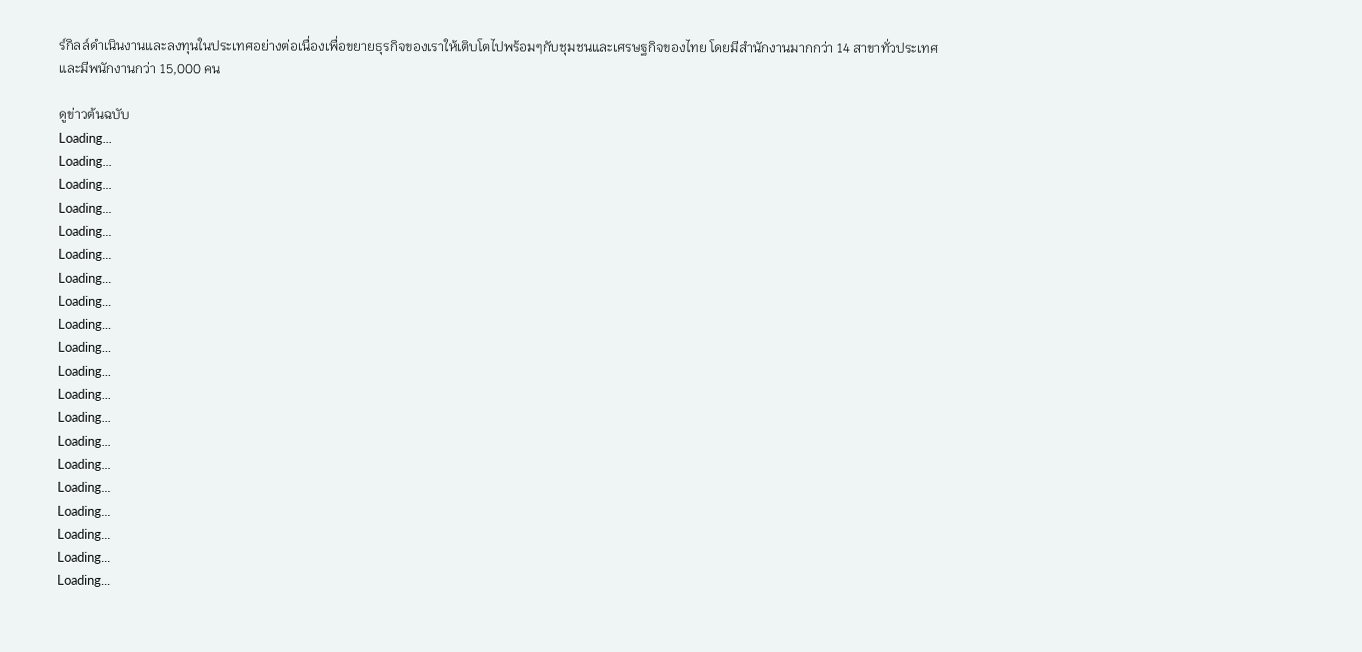ร์กิลล์ดำเนินงานและลงทุนในประเทศอย่างต่อเนื่องเพื่อขยายธุรกิจของเราให้เติบโตไปพร้อมๆกับชุมชนและเศรษฐกิจของไทย โดยมีสำนักงานมากกว่า 14 สาขาทั่วประเทศ และมีพนักงานกว่า 15,000 คน

ดูข่าวต้นฉบับ
Loading...
Loading...
Loading...
Loading...
Loading...
Loading...
Loading...
Loading...
Loading...
Loading...
Loading...
Loading...
Loading...
Loading...
Loading...
Loading...
Loading...
Loading...
Loading...
Loading...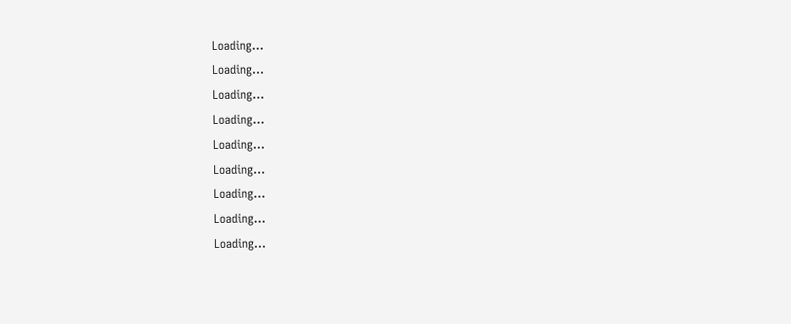Loading...
Loading...
Loading...
Loading...
Loading...
Loading...
Loading...
Loading...
Loading...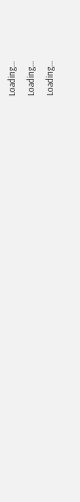Loading...
Loading...
Loading...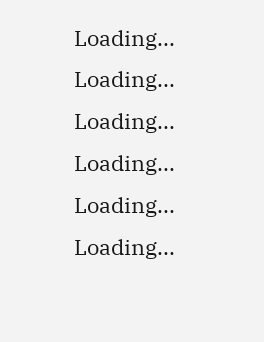Loading...
Loading...
Loading...
Loading...
Loading...
Loading...